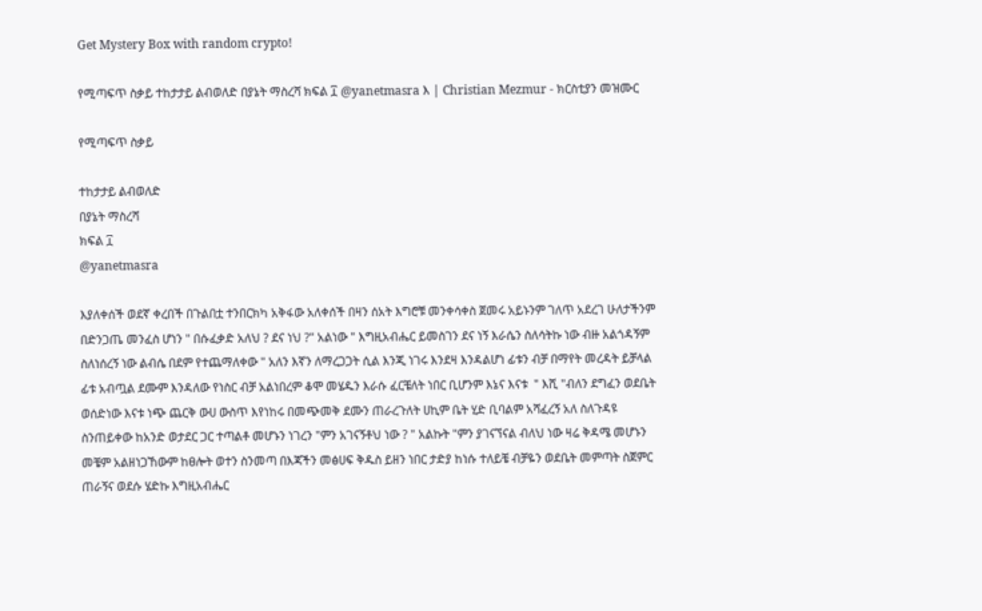Get Mystery Box with random crypto!

የሚጣፍጥ ስቃይ ተከታታይ ልብወለድ በያኔት ማስረሻ ክፍል ፲ @yanetmasra እ | Christian Mezmur - ክርስቲያን መዝሙር

የሚጣፍጥ ስቃይ

ተከታታይ ልብወለድ
በያኔት ማስረሻ
ክፍል ፲
@yanetmasra

እያለቀሰች ወደኛ ቀረበች በጉልበቷ ተንበርክካ አቅፋው አለቀሰች በዛን ሰአት እግሮቹ መንቀሳቀስ ጀመሩ አይኑንም ገለጥ አደረገ ሁለታችንም በድንጋጤ መንፈስ ሆነን " በሱፈቃድ አለህ ? ደና ነህ ?" አልነው " እግዚአብሔር ይመስገን ደና ነኝ እራሴን ስለሳትኩ ነው ብዙ አልጎዳኝም ስለነሰረኝ ነው ልብሴ በደም የተጨማለቀው " አለን እኛን ለማረጋጋት ሲል እንጂ ነገሩ እንደዛ እንዳልሆነ ፊቱን ብቻ በማየት መረዳት ይቻላል ፊቱ አብጧል ደሙም እንዳለው የነስር ብቻ አልነበረም ቆሞ መሄዱን እራሱ ፈርቼለት ነበር ቢሆንም እኔና እናቱ  " እሺ "ብለን ደግፈን ወደቤት ወሰድነው እናቱ ነጭ ጨርቅ ውሀ ውስጥ እየነከሩ በመጭመቅ ደሙን ጠራረጉለት ሀኪም ቤት ሂድ ቢባልም አሻፈረኝ አለ ስለጉዳዩ ስንጠይቀው ከአንድ ወታደር ጋር ተጣልቶ መሆኑን ነገረን "ምን አገናኝቶህ ነው ? " አልኩት "ምን ያገናኘናል ብለህ ነው ዛሬ ቅዳሜ መሆኑን መቼም አልዘነጋኸውም ከፀሎት ወተን ስንመጣ በእጃችን መፅሀፍ ቅዱስ ይዘን ነበር ታድያ ከነሱ ተለይቼ ብቻዬን ወደቤት መምጣት ስጀምር ጠራኝና ወደሱ ሄድኩ እግዚአብሔር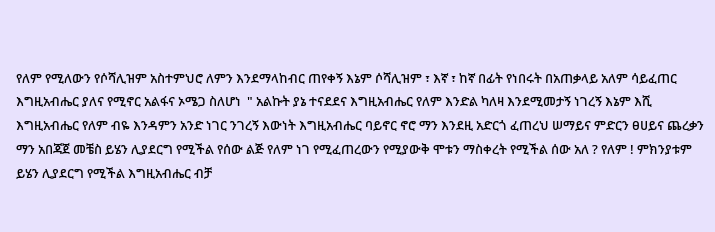የለም የሚለውን የሶሻሊዝም አስተምህሮ ለምን እንደማላከብር ጠየቀኝ እኔም ሶሻሊዝም ፣ እኛ ፣ ከኛ በፊት የነበሩት በአጠቃላይ አለም ሳይፈጠር እግዚአብሔር ያለና የሚኖር አልፋና ኦሜጋ ስለሆነ  " አልኩት ያኔ ተናደደና እግዚአብሔር የለም እንድል ካለዛ እንደሚመታኝ ነገረኝ እኔም እሺ እግዚአብሔር የለም ብዬ እንዳምን አንድ ነገር ንገረኝ እውነት እግዚአብሔር ባይኖር ኖሮ ማን እንደዚ አድርጎ ፈጠረህ ሠማይና ምድርን ፀሀይና ጨረቃን ማን አበጃጀ መቼስ ይሄን ሊያደርግ የሚችል የሰው ልጅ የለም ነገ የሚፈጠረውን የሚያውቅ ሞቱን ማስቀረት የሚችል ሰው አለ ? የለም ! ምክንያቱም ይሄን ሊያደርግ የሚችል እግዚአብሔር ብቻ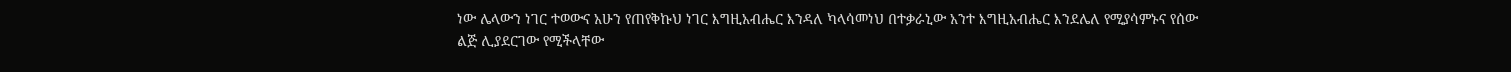ነው ሌላውን ነገር ተወውና አሁን የጠየቅኩህ ነገር እግዚአብሔር እንዳለ ካላሳመነህ በተቃራኒው አንተ እግዚአብሔር እንደሌለ የሚያሳምኑና የሰው ልጅ ሊያደርገው የሚችላቸው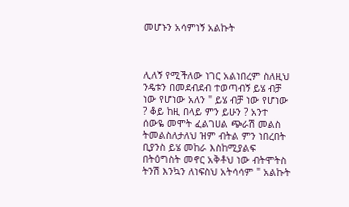መሆኑን አሳምነኝ አልኩት



ሊለኝ የሚችለው ነገር አልነበረም ስለዚህ ንዴቱን በመደብደብ ተወጣብኝ ይሄ ብቻ ነው የሆነው አለን " ይሄ ብቻ ነው የሆነው ? ቆይ ከዚ በላይ ምን ይሁን ? አንተ ሰውዬ መሞት ፈልገሀል ጭራሽ መልስ ትመልስለታለህ ዝም ብትል ምን ነበረበት ቢያንስ ይሄ መከራ እስከሚያልፍ በትዕግስት መኖር አቅቶህ ነው ብትሞትስ ትንሽ እንኳን ለነፍስህ አትሳሳም " አልኩት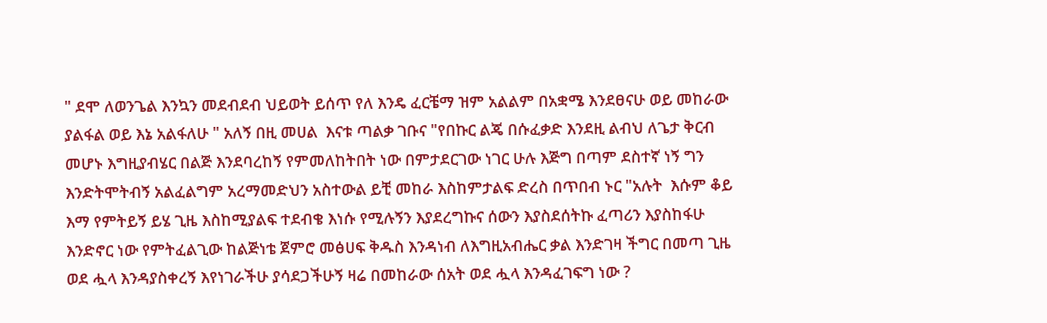" ደሞ ለወንጌል እንኳን መደብደብ ህይወት ይሰጥ የለ እንዴ ፈርቼማ ዝም አልልም በአቋሜ እንደፀናሁ ወይ መከራው ያልፋል ወይ እኔ አልፋለሁ " አለኝ በዚ መሀል  እናቱ ጣልቃ ገቡና "የበኩር ልጄ በሱፈቃድ እንደዚ ልብህ ለጌታ ቅርብ መሆኑ እግዚያብሄር በልጅ እንደባረከኝ የምመለከትበት ነው በምታደርገው ነገር ሁሉ እጅግ በጣም ደስተኛ ነኝ ግን እንድትሞትብኝ አልፈልግም አረማመድህን አስተውል ይቺ መከራ እስከምታልፍ ድረስ በጥበብ ኑር "አሉት  እሱም ቆይ እማ የምትይኝ ይሄ ጊዜ እስከሚያልፍ ተደብቄ እነሱ የሚሉኝን እያደረግኩና ሰውን እያስደሰትኩ ፈጣሪን እያስከፋሁ እንድኖር ነው የምትፈልጊው ከልጅነቴ ጀምሮ መፅሀፍ ቅዱስ እንዳነብ ለእግዚአብሔር ቃል እንድገዛ ችግር በመጣ ጊዜ ወደ ሗላ እንዳያስቀረኝ እየነገራችሁ ያሳደጋችሁኝ ዛሬ በመከራው ሰአት ወደ ሗላ እንዳፈገፍግ ነው ?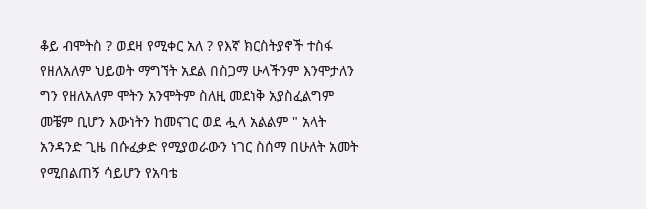ቆይ ብሞትስ ? ወደዛ የሚቀር አለ ? የእኛ ክርስትያኖች ተስፋ የዘለአለም ህይወት ማግኘት አደል በስጋማ ሁላችንም እንሞታለን ግን የዘለአለም ሞትን አንሞትም ስለዚ መደነቅ አያስፈልግም መቼም ቢሆን እውነትን ከመናገር ወደ ሗላ አልልም " አላት አንዳንድ ጊዜ በሱፈቃድ የሚያወራውን ነገር ስሰማ በሁለት አመት የሚበልጠኝ ሳይሆን የአባቴ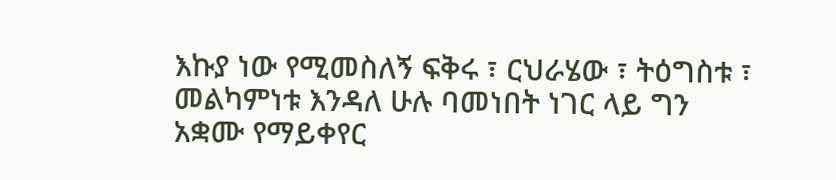እኩያ ነው የሚመስለኝ ፍቅሩ ፣ ርህራሄው ፣ ትዕግስቱ ፣ መልካምነቱ እንዳለ ሁሉ ባመነበት ነገር ላይ ግን አቋሙ የማይቀየር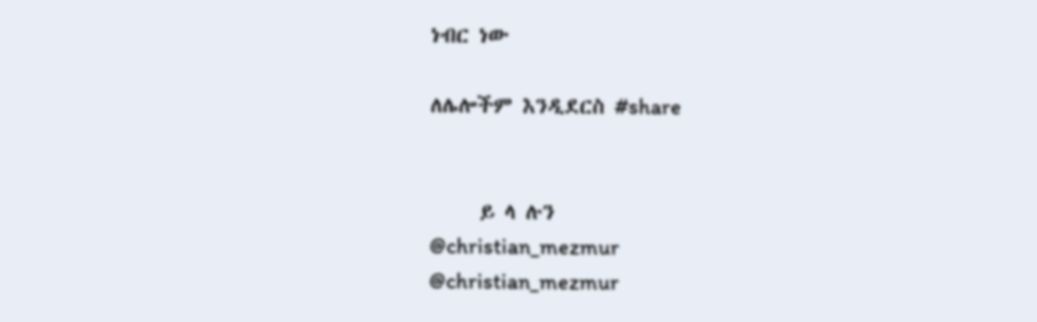ነብር ነው

ለሌሎችም እንዲደርስ #share


     ይ ላ ሉን
@christian_mezmur
@christian_mezmur